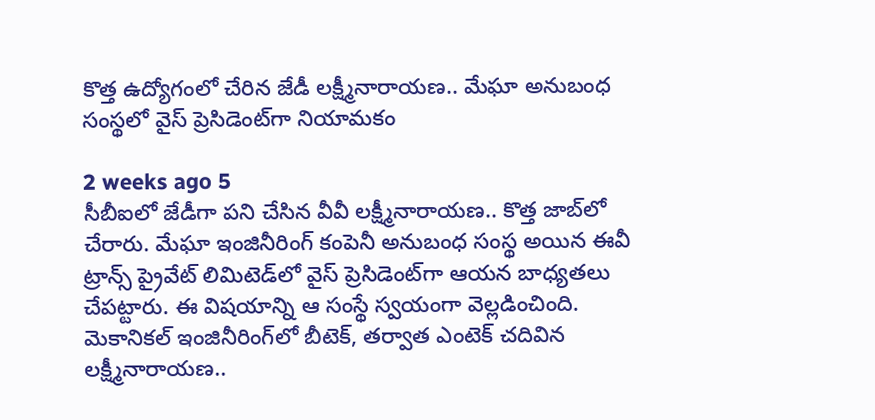కొత్త ఉద్యోగంలో చేరిన జేడీ లక్ష్మీనారాయణ.. మేఘా అనుబంధ సంస్థలో వైస్ ప్రెసిడెంట్‌గా నియామకం

2 weeks ago 5
సీబీఐలో జేడీగా పని చేసిన వీవీ లక్ష్మీనారాయణ.. కొత్త జాబ్‌లో చేరారు. మేఘా ఇంజినీరింగ్ కంపెనీ అనుబంధ సంస్థ అయిన ఈవీ ట్రాన్స్ ప్రైవేట్ లిమిటెడ్‌లో వైస్ ప్రెసిడెంట్‌గా ఆయన బాధ్యతలు చేపట్టారు. ఈ విషయాన్ని ఆ సంస్థే స్వయంగా వెల్లడించింది. మెకానికల్ ఇంజినీరింగ్‌లో బీటెక్, తర్వాత ఎంటెక్ చదివిన లక్ష్మీనారాయణ..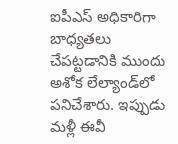ఐపీఎస్ అధికారిగా బాధ్యతలు చేపట్టడానికి ముందు అశోక లేల్యాండ్‌లో పనిచేశారు. ఇప్పుడు మళ్లీ ఈవీ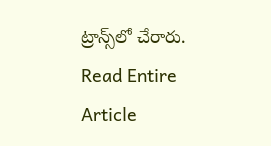ట్రాన్స్‌లో చేరారు.
Read Entire Article